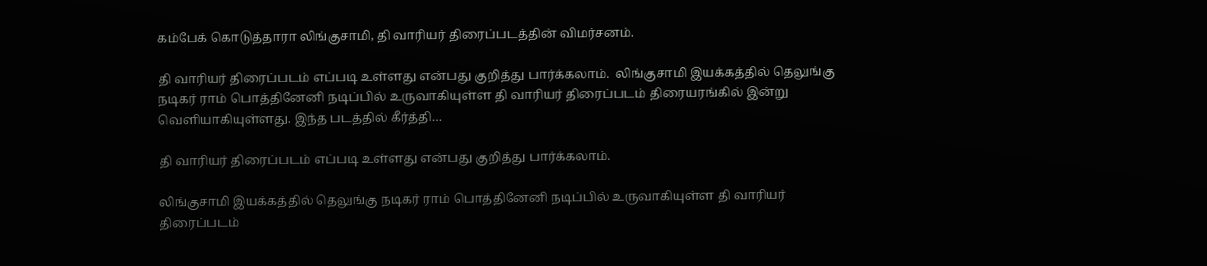கம்பேக் கொடுத்தாரா லிங்குசாமி, தி வாரியர் திரைப்படத்தின் விமர்சனம்.

தி வாரியர் திரைப்படம் எப்படி உள்ளது என்பது குறித்து பார்க்கலாம்.  லிங்குசாமி இயக்கத்தில் தெலுங்கு நடிகர் ராம் பொத்தினேனி நடிப்பில் உருவாகியுள்ள தி வாரியர் திரைப்படம் திரையரங்கில் இன்று வெளியாகியுள்ளது. இந்த படத்தில் கீர்த்தி…

தி வாரியர் திரைப்படம் எப்படி உள்ளது என்பது குறித்து பார்க்கலாம்.

லிங்குசாமி இயக்கத்தில் தெலுங்கு நடிகர் ராம் பொத்தினேனி நடிப்பில் உருவாகியுள்ள தி வாரியர் திரைப்படம்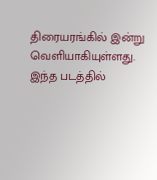திரையரங்கில் இன்று வெளியாகியுள்ளது. இந்த படத்தில்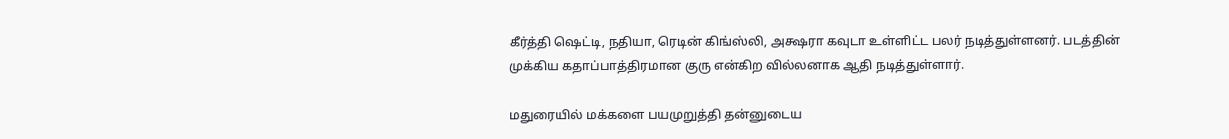கீர்த்தி ஷெட்டி, நதியா, ரெடின் கிங்ஸ்லி, அக்ஷரா கவுடா உள்ளிட்ட பலர் நடித்துள்ளனர். படத்தின் முக்கிய கதாப்பாத்திரமான குரு என்கிற வில்லனாக ஆதி நடித்துள்ளார்.

மதுரையில் மக்களை பயமுறுத்தி தன்னுடைய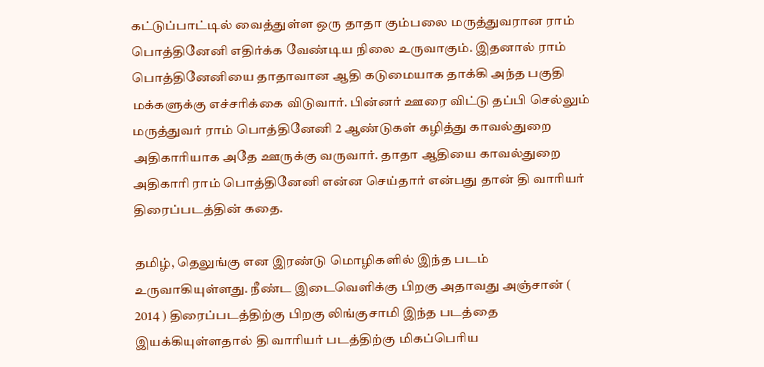கட்டுப்பாட்டில் வைத்துள்ள ஒரு தாதா கும்பலை மருத்துவரான ராம் பொத்தினேனி எதிர்க்க வேண்டிய நிலை உருவாகும். இதனால் ராம் பொத்தினேனியை தாதாவான ஆதி கடுமையாக தாக்கி அந்த பகுதி மக்களுக்கு எச்சரிக்கை விடுவார். பின்னர் ஊரை விட்டு தப்பி செல்லும் மருத்துவர் ராம் பொத்தினேனி 2 ஆண்டுகள் கழித்து காவல்துறை அதிகாரியாக அதே ஊருக்கு வருவார். தாதா ஆதியை காவல்துறை அதிகாரி ராம் பொத்தினேனி என்ன செய்தார் என்பது தான் தி வாரியர் திரைப்படத்தின் கதை.

தமிழ், தெலுங்கு என இரண்டு மொழிகளில் இந்த படம் உருவாகியுள்ளது. நீண்ட இடைவெளிக்கு பிறகு அதாவது அஞ்சான் ( 2014 ) திரைப்படத்திற்கு பிறகு லிங்குசாமி இந்த படத்தை இயக்கியுள்ளதால் தி வாரியர் படத்திற்கு மிகப்பெரிய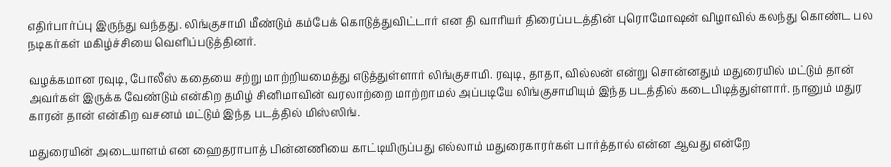எதிர்பார்ப்பு இருந்து வந்தது. லிங்குசாமி மீண்டும் கம்பேக் கொடுத்துவிட்டார் என தி வாரியர் திரைப்படத்தின் புரொமோஷன் விழாவில் கலந்து கொண்ட பல நடிகர்கள் மகிழ்ச்சியை வெளிப்படுத்தினர்.

வழக்கமான ரவுடி, போலீஸ் கதையை சற்று மாற்றியமைத்து எடுத்துள்ளார் லிங்குசாமி. ரவுடி, தாதா, வில்லன் என்று சொன்னதும் மதுரையில் மட்டும் தான் அவர்கள் இருக்க வேண்டும் என்கிற தமிழ் சினிமாவின் வரலாற்றை மாற்றாமல் அப்படியே லிங்குசாமியும் இந்த படத்தில் கடைபிடித்துள்ளார். நானும் மதுர காரன் தான் என்கிற வசனம் மட்டும் இந்த படத்தில் மிஸ்ஸிங்.

மதுரையின் அடையாளம் என ஹைதராபாத் பின்னணியை காட்டியிருப்பது எல்லாம் மதுரைகாரர்கள் பார்த்தால் என்ன ஆவது என்றே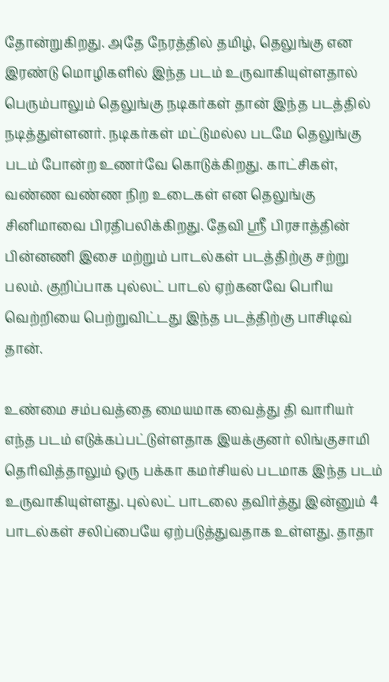தோன்றுகிறது. அதே நேரத்தில் தமிழ், தெலுங்கு என இரண்டு மொழிகளில் இந்த படம் உருவாகியுள்ளதால் பெரும்பாலும் தெலுங்கு நடிகர்கள் தான் இந்த படத்தில் நடித்துள்ளனர். நடிகர்கள் மட்டுமல்ல படமே தெலுங்கு படம் போன்ற உணர்வே கொடுக்கிறது. காட்சிகள், வண்ண வண்ண நிற உடைகள் என தெலுங்கு சினிமாவை பிரதிபலிக்கிறது. தேவி ஸ்ரீ பிரசாத்தின் பின்னணி இசை மற்றும் பாடல்கள் படத்திற்கு சற்று பலம். குறிப்பாக புல்லட் பாடல் ஏற்கனவே பெரிய வெற்றியை பெற்றுவிட்டது இந்த படத்திற்கு பாசிடிவ் தான்.

உண்மை சம்பவத்தை மையமாக வைத்து தி வாரியர் எந்த படம் எடுக்கப்பட்டுள்ளதாக இயக்குனர் லிங்குசாமி தெரிவித்தாலும் ஒரு பக்கா கமர்சியல் படமாக இந்த படம் உருவாகியுள்ளது. புல்லட் பாடலை தவிர்த்து இன்னும் 4 பாடல்கள் சலிப்பையே ஏற்படுத்துவதாக உள்ளது. தாதா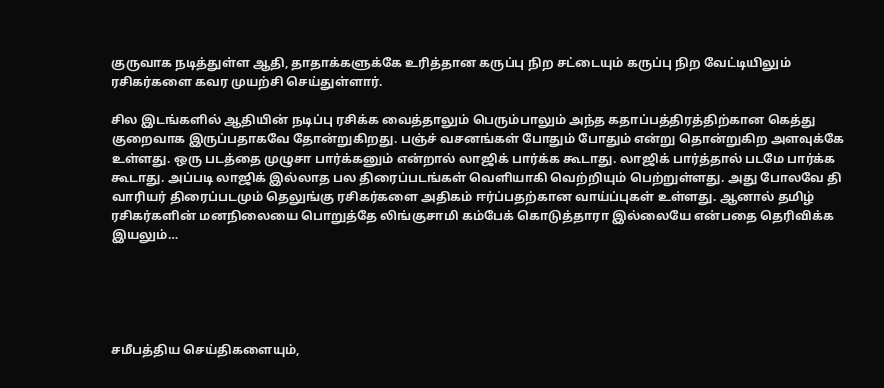குருவாக நடித்துள்ள ஆதி, தாதாக்களுக்கே உரித்தான கருப்பு நிற சட்டையும் கருப்பு நிற வேட்டியிலும் ரசிகர்களை கவர முயற்சி செய்துள்ளார்.

சில இடங்களில் ஆதியின் நடிப்பு ரசிக்க வைத்தாலும் பெரும்பாலும் அந்த கதாப்பத்திரத்திற்கான கெத்து குறைவாக இருப்பதாகவே தோன்றுகிறது. பஞ்ச் வசனங்கள் போதும் போதும் என்று தொன்றுகிற அளவுக்கே உள்ளது. ஒரு படத்தை முழுசா பார்க்கனும் என்றால் லாஜிக் பார்க்க கூடாது. லாஜிக் பார்த்தால் படமே பார்க்க கூடாது. அப்படி லாஜிக் இல்லாத பல திரைப்படங்கள் வெளியாகி வெற்றியும் பெற்றுள்ளது. அது போலவே தி வாரியர் திரைப்படமும் தெலுங்கு ரசிகர்களை அதிகம் ஈர்ப்பதற்கான வாய்ப்புகள் உள்ளது. ஆனால் தமிழ் ரசிகர்களின் மனநிலையை பொறுத்தே லிங்குசாமி கம்பேக் கொடுத்தாரா இல்லையே என்பதை தெரிவிக்க இயலும்…





சமீபத்திய செய்திகளையும்,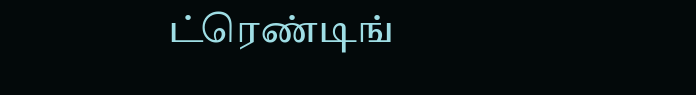ட்ரெண்டிங்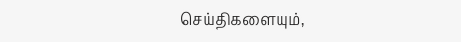செய்திகளையும்,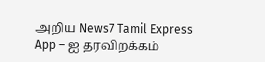அறிய News7 Tamil Express App – ஐ தரவிறக்கம்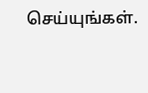செய்யுங்கள்.